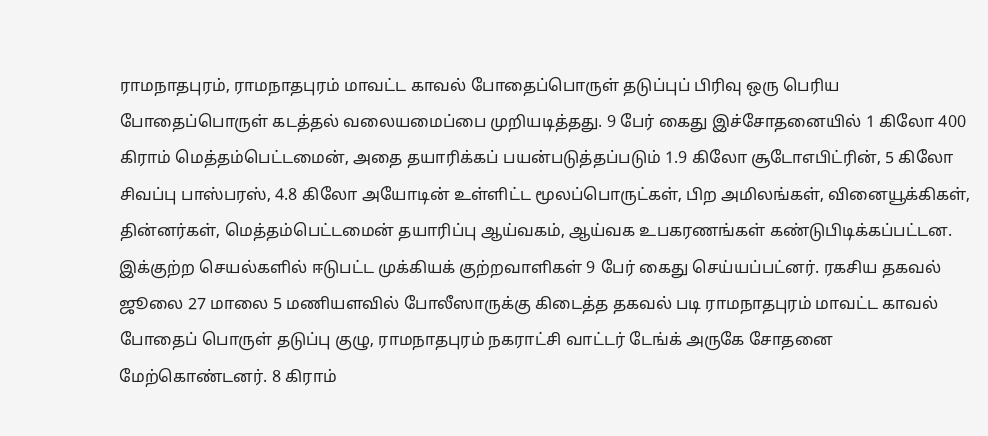ராமநாதபுரம், ராமநாதபுரம் மாவட்ட காவல் போதைப்பொருள் தடுப்புப் பிரிவு ஒரு பெரிய போதைப்பொருள் கடத்தல் வலையமைப்பை முறியடித்தது. 9 பேர் கைது இச்சோதனையில் 1 கிலோ 400 கிராம் மெத்தம்பெட்டமைன், அதை தயாரிக்கப் பயன்படுத்தப்படும் 1.9 கிலோ சூடோஎபிட்ரின், 5 கிலோ சிவப்பு பாஸ்பரஸ், 4.8 கிலோ அயோடின் உள்ளிட்ட மூலப்பொருட்கள், பிற அமிலங்கள், வினையூக்கிகள், தின்னர்கள், மெத்தம்பெட்டமைன் தயாரிப்பு ஆய்வகம், ஆய்வக உபகரணங்கள் கண்டுபிடிக்கப்பட்டன. இக்குற்ற செயல்களில் ஈடுபட்ட முக்கியக் குற்றவாளிகள் 9 பேர் கைது செய்யப்பட்னர். ரகசிய தகவல் ஜூலை 27 மாலை 5 மணியளவில் போலீஸாருக்கு கிடைத்த தகவல் படி ராமநாதபுரம் மாவட்ட காவல் போதைப் பொருள் தடுப்பு குழு, ராமநாதபுரம் நகராட்சி வாட்டர் டேங்க் அருகே சோதனை மேற்கொண்டனர். 8 கிராம்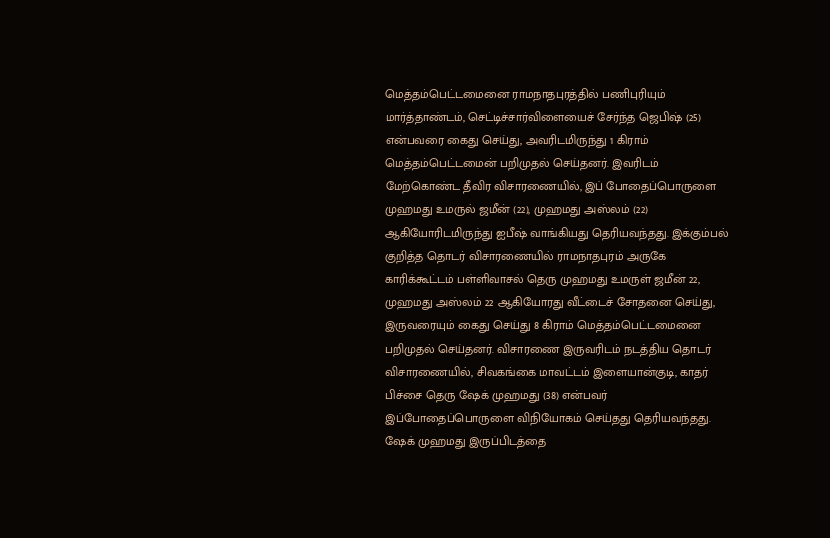மெத்தம்பெட்டமைனை ராமநாதபுரத்தில் பணிபுரியும் மார்த்தாண்டம், செட்டிச்சார்விளையைச் சேர்ந்த ஜெபிஷ் (25) என்பவரை கைது செய்து, அவரிடமிருந்து 1 கிராம் மெத்தம்பெட்டமைன் பறிமுதல் செய்தனர். இவரிடம் மேற்கொண்ட தீவிர விசாரணையில், இப் போதைப்பொருளை முஹமது உமருல் ஜமீன் (22), முஹமது அஸ்லம் (22) ஆகியோரிடமிருந்து ஐபீஷ் வாங்கியது தெரியவந்தது. இக்கும்பல் குறித்த தொடர் விசாரணையில் ராமநாதபுரம் அருகே காரிக்கூட்டம் பள்ளிவாசல் தெரு முஹமது உமருள் ஜமீன் 22, முஹமது அஸ்லம் 22 ஆகியோரது வீட்டைச் சோதனை செய்து, இருவரையும் கைது செய்து 8 கிராம் மெத்தம்பெட்டமைனை பறிமுதல் செய்தனர். விசாரணை இருவரிடம் நடத்திய தொடர் விசாரணையில், சிவகங்கை மாவட்டம் இளையான்குடி, காதர் பிச்சை தெரு ஷேக் முஹமது (38) என்பவர் இப்போதைப்பொருளை விநியோகம் செய்தது தெரியவந்தது. ஷேக் முஹமது இருப்பிடத்தை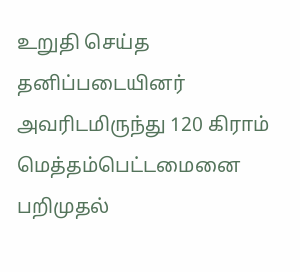உறுதி செய்த தனிப்படையினர் அவரிடமிருந்து 120 கிராம் மெத்தம்பெட்டமைனை பறிமுதல்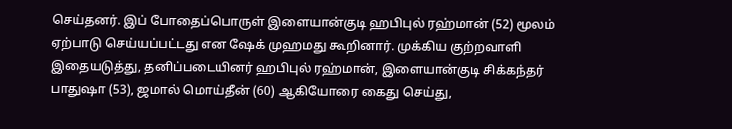செய்தனர். இப் போதைப்பொருள் இளையான்குடி ஹபிபுல் ரஹ்மான் (52) மூலம் ஏற்பாடு செய்யப்பட்டது என ஷேக் முஹமது கூறினார். முக்கிய குற்றவாளி இதையடுத்து, தனிப்படையினர் ஹபிபுல் ரஹ்மான், இளையான்குடி சிக்கந்தர் பாதுஷா (53), ஜமால் மொய்தீன் (60) ஆகியோரை கைது செய்து,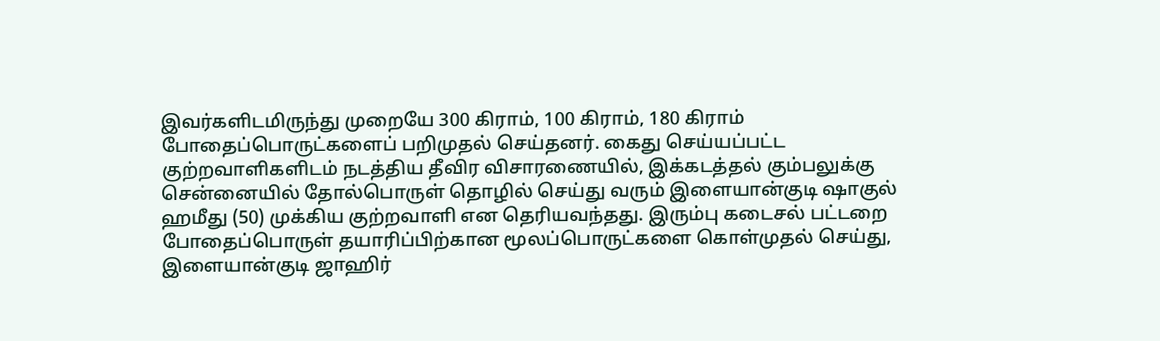இவர்களிடமிருந்து முறையே 300 கிராம், 100 கிராம், 180 கிராம் போதைப்பொருட்களைப் பறிமுதல் செய்தனர். கைது செய்யப்பட்ட குற்றவாளிகளிடம் நடத்திய தீவிர விசாரணையில், இக்கடத்தல் கும்பலுக்கு சென்னையில் தோல்பொருள் தொழில் செய்து வரும் இளையான்குடி ஷாகுல் ஹமீது (50) முக்கிய குற்றவாளி என தெரியவந்தது. இரும்பு கடைசல் பட்டறை போதைப்பொருள் தயாரிப்பிற்கான மூலப்பொருட்களை கொள்முதல் செய்து, இளையான்குடி ஜாஹிர்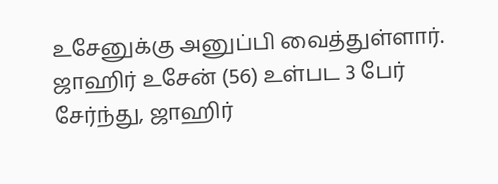உசேனுக்கு அனுப்பி வைத்துள்ளார். ஜாஹிர் உசேன் (56) உள்பட 3 பேர் சேர்ந்து, ஜாஹிர்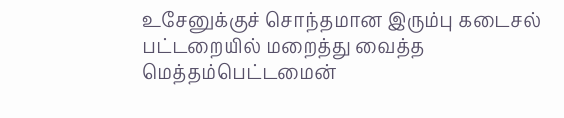உசேனுக்குச் சொந்தமான இரும்பு கடைசல் பட்டறையில் மறைத்து வைத்த மெத்தம்பெட்டமைன்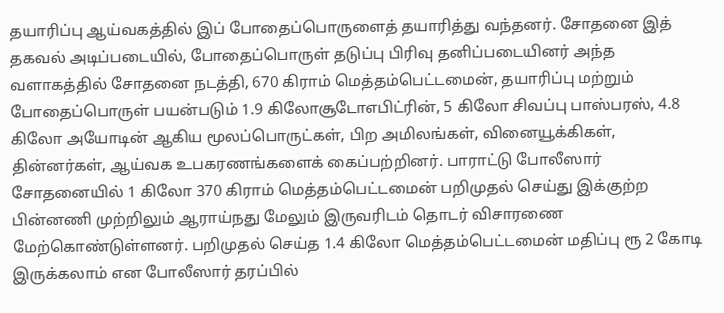தயாரிப்பு ஆய்வகத்தில் இப் போதைப்பொருளைத் தயாரித்து வந்தனர். சோதனை இத் தகவல் அடிப்படையில், போதைப்பொருள் தடுப்பு பிரிவு தனிப்படையினர் அந்த வளாகத்தில் சோதனை நடத்தி, 670 கிராம் மெத்தம்பெட்டமைன், தயாரிப்பு மற்றும் போதைப்பொருள் பயன்படும் 1.9 கிலோசூடோஎபிட்ரின், 5 கிலோ சிவப்பு பாஸ்பரஸ், 4.8 கிலோ அயோடின் ஆகிய மூலப்பொருட்கள், பிற அமிலங்கள், வினையூக்கிகள், தின்னர்கள், ஆய்வக உபகரணங்களைக் கைப்பற்றினர். பாராட்டு போலீஸார் சோதனையில் 1 கிலோ 370 கிராம் மெத்தம்பெட்டமைன் பறிமுதல் செய்து இக்குற்ற பின்னணி முற்றிலும் ஆராய்நது மேலும் இருவரிடம் தொடர் விசாரணை மேற்கொண்டுள்ளனர். பறிமுதல் செய்த 1.4 கிலோ மெத்தம்பெட்டமைன் மதிப்பு ரூ 2 கோடி இருக்கலாம் என போலீஸார் தரப்பில்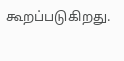கூறப்படுகிறது.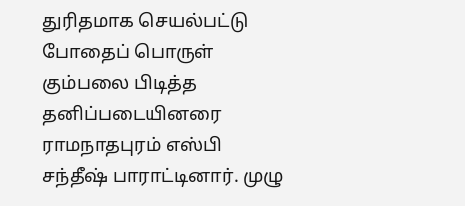துரிதமாக செயல்பட்டு போதைப் பொருள் கும்பலை பிடித்த தனிப்படையினரை ராமநாதபுரம் எஸ்பி சந்தீஷ் பாராட்டினார். முழு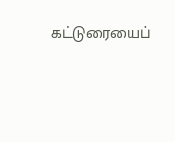கட்டுரையைப்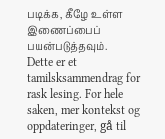படிக்க, கீழே உள்ள இணைப்பைப் பயன்படுத்தவும்.
Dette er et tamilsksammendrag for rask lesing. For hele saken, mer kontekst og oppdateringer, gå til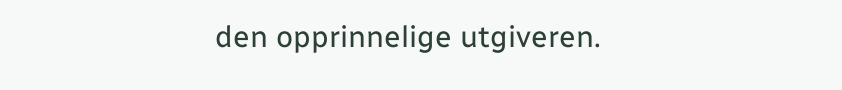den opprinnelige utgiveren.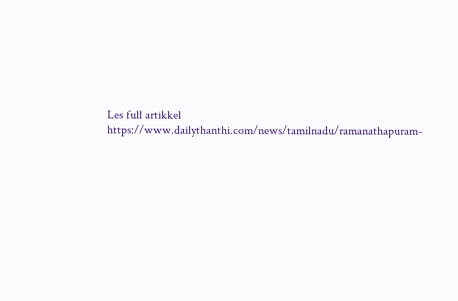Les full artikkel
https://www.dailythanthi.com/news/tamilnadu/ramanathapuram-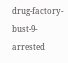drug-factory-bust-9-arrested